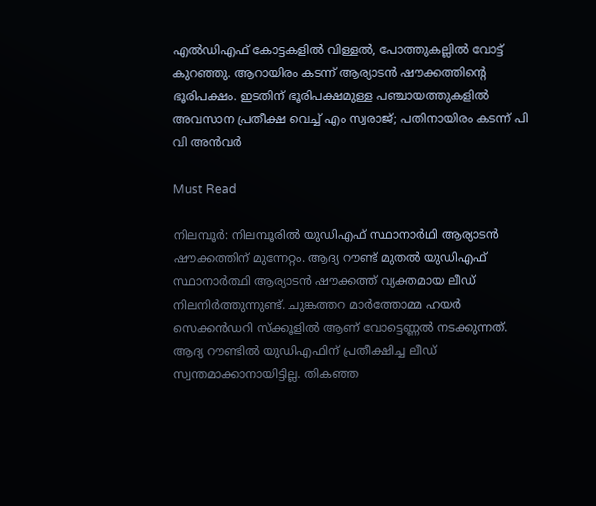എല്‍ഡിഎഫ് കോട്ടകളില്‍ വിള്ളല്‍, പോത്തുകല്ലില്‍ വോട്ട് കുറഞ്ഞു. ആറായിരം കടന്ന് ആര്യാടന്‍ ഷൗക്കത്തിന്റെ ഭൂരിപക്ഷം. ഇടതിന് ഭൂരിപക്ഷമുള്ള പഞ്ചായത്തുകളില്‍ അവസാന പ്രതീക്ഷ വെച്ച് എം സ്വരാജ്; പതിനായിരം കടന്ന് പി വി അന്‍വര്‍

Must Read

നിലമ്പൂര്‍: നിലമ്പൂരില്‍ യുഡിഎഫ് സ്ഥാനാര്‍ഥി ആര്യാടന്‍ ഷൗക്കത്തിന് മുന്നേറ്റം. ആദ്യ റൗണ്ട് മുതല്‍ യുഡിഎഫ് സ്ഥാനാര്‍ത്ഥി ആര്യാടന്‍ ഷൗക്കത്ത് വ്യക്തമായ ലീഡ് നിലനിര്‍ത്തുന്നുണ്ട്. ചുങ്കത്തറ മാര്‍ത്തോമ്മ ഹയര്‍ സെക്കന്‍ഡറി സ്‌ക്കൂളില്‍ ആണ് വോട്ടെണ്ണല്‍ നടക്കുന്നത്. ആദ്യ റൗണ്ടില്‍ യുഡിഎഫിന് പ്രതീക്ഷിച്ച ലീഡ് സ്വന്തമാക്കാനായിട്ടില്ല. തികഞ്ഞ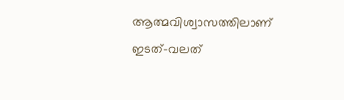ആത്മവിശ്വാസത്തിലാണ് ഇടത്-വലത്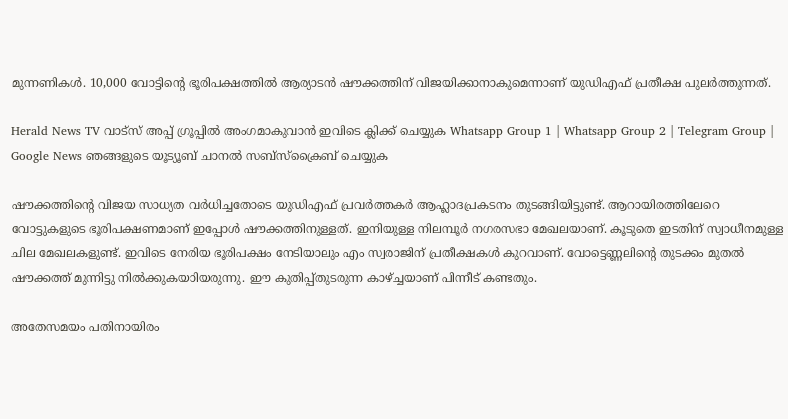മുന്നണികൾ. 10,000 വോട്ടിന്റെ ഭൂരിപക്ഷത്തിൽ ആര്യാടൻ ഷൗക്കത്തിന് വിജയിക്കാനാകുമെന്നാണ് യുഡിഎഫ് പ്രതീക്ഷ പുലർത്തുന്നത്.

Herald News TV വാട്സ് അപ്പ് ഗ്രൂപ്പിൽ അംഗമാകുവാൻ ഇവിടെ ക്ലിക്ക് ചെയ്യുക Whatsapp Group 1 | Whatsapp Group 2 | Telegram Group | Google News ഞങ്ങളുടെ യൂട്യൂബ് ചാനൽ സബ്സ്ക്രൈബ് ചെയ്യുക

ഷൗക്കത്തിന്റെ വിജയ സാധ്യത വര്‍ധിച്ചതോടെ യുഡിഎഫ് പ്രവര്‍ത്തകര്‍ ആഹ്ലാദപ്രകടനം തുടങ്ങിയിട്ടുണ്ട്. ആറായിരത്തിലേറെ വോട്ടുകളുടെ ഭൂരിപക്ഷണമാണ് ഇപ്പോള്‍ ഷൗക്കത്തിനുള്ളത്. ഇനിയുള്ള നിലമ്പൂര്‍ നഗരസഭാ മേഖലയാണ്. കൂടുതെ ഇടതിന് സ്വാധീനമുള്ള ചില മേഖലകളുണ്ട്. ഇവിടെ നേരിയ ഭൂരിപക്ഷം നേടിയാലും എം സ്വരാജിന് പ്രതീക്ഷകള്‍ കുറവാണ്. വോട്ടെണ്ണലിന്റെ തുടക്കം മുതല്‍ ഷൗക്കത്ത് മുന്നിട്ടു നില്‍ക്കുകയാിയരുന്നു. ഈ കുതിപ്പ്തുടരുന്ന കാഴ്ച്ചയാണ് പിന്നീട് കണ്ടതും.

അതേസമയം പതിനായിരം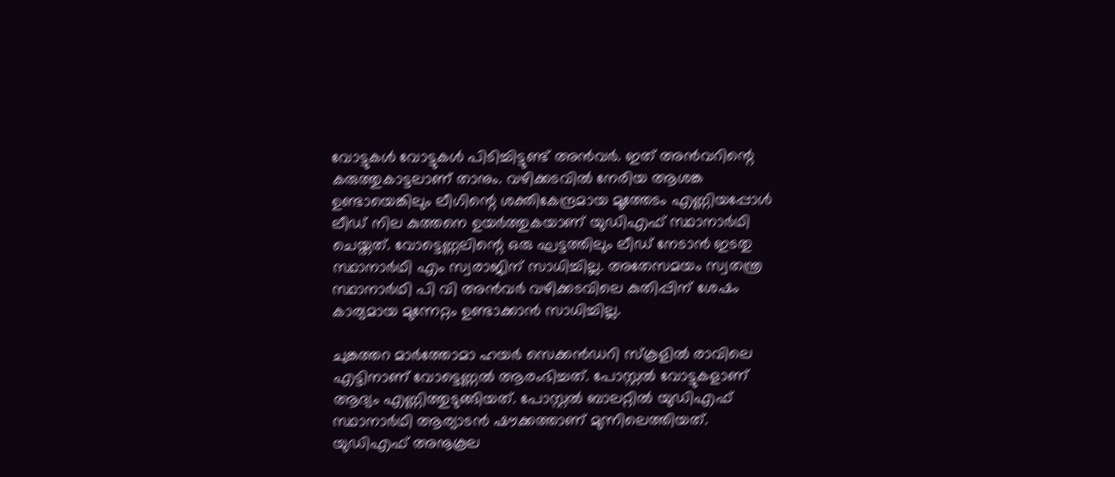വോട്ടുകള്‍ വോട്ടുകള്‍ പിടിച്ചിട്ടുണ്ട് അന്‍വര്‍. ഇത് അന്‍വറിന്റെ കരുത്തുകാട്ടലാണ് താനും. വഴിക്കടവില്‍ നേരിയ ആശങ്ക ഉണ്ടായെങ്കിലും ലീഗിന്റെ ശക്തികേന്ദ്രമായ മൂത്തേടം എണ്ണിയപ്പോള്‍ ലീഡ് നില കുത്തനെ ഉയര്‍ത്തുകയാണ് യുഡിഎഫ് സ്ഥാനാര്‍ഥി ചെയ്തത്. വോട്ടെണ്ണലിന്റെ ഒരു ഘട്ടത്തിലും ലീഡ് നേടാന്‍ ഇടതു സ്ഥാനാര്‍ഥി എം സ്വരാജിന് സാധിച്ചില്ല. അതേസമയം സ്വതന്ത്ര സ്ഥാനാര്‍ഥി പി വി അന്‍വര്‍ വഴിക്കടവിലെ കുതിപ്പിന് ശേഷം കാര്യമായ മുന്നേറ്റം ഉണ്ടാക്കാന്‍ സാധിച്ചില്ല.

ചുങ്കത്തറ മാര്‍ത്തോമാ ഹയര്‍ സെക്കന്‍ഡറി സ്‌കൂളില്‍ രാവിലെ എട്ടിനാണ് വോട്ടെണ്ണല്‍ ആരംഭിച്ചത്. പോസ്റ്റല്‍ വോട്ടുകളാണ് ആദ്യം എണ്ണിത്തുടുങ്ങിയത്. പോസ്റ്റല്‍ ബാലറ്റില്‍ യുഡിഎഫ് സ്ഥാനാര്‍ഥി ആര്യാടന്‍ ഷൗക്കത്താണ് മുന്നിലെത്തിയത്. യുഡിഎഫ് അനൂകൂല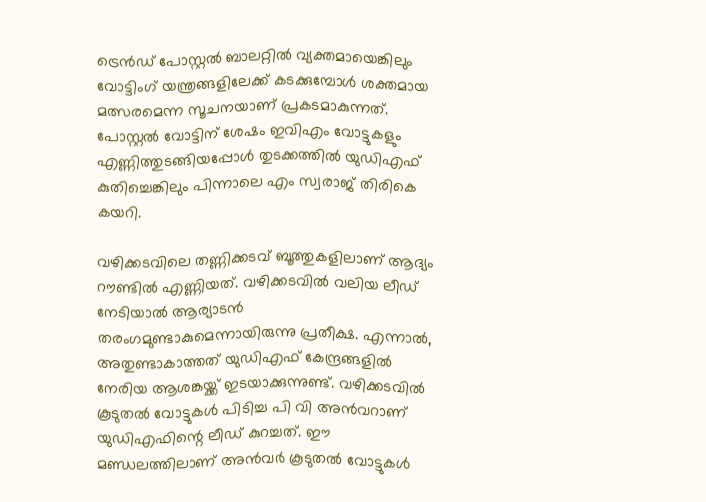ട്രെന്‍ഡ് പോസ്റ്റല്‍ ബാലറ്റില്‍ വ്യക്തമായെങ്കിലും വോട്ടിംഗ് യന്ത്രങ്ങളിലേക്ക് കടക്കുമ്പോള്‍ ശക്തമായ മത്സരമെന്ന സൂചനയാണ് പ്രകടമാകുന്നത്. പോസ്റ്റല്‍ വോട്ടിന് ശേഷം ഇവിഎം വോട്ടുകളും എണ്ണിത്തുടങ്ങിയപ്പോള്‍ തുടക്കത്തില്‍ യുഡിഎഫ് കുതിച്ചെങ്കിലും പിന്നാലെ എം സ്വരാജ് തിരികെ കയറി.

വഴിക്കടവിലെ തണ്ണിക്കടവ് ബൂത്തുകളിലാണ് ആദ്യം റൗണ്ടില്‍ എണ്ണിയത്. വഴിക്കടവില്‍ വലിയ ലീഡ് നേടിയാല്‍ ആര്യാടന്‍ തരംഗമുണ്ടാകുമെന്നായിരുന്നു പ്രതീക്ഷ. എന്നാല്‍, അതുണ്ടാകാത്തത് യുഡിഎഫ് കേന്ദ്രങ്ങളില്‍ നേരിയ ആശങ്കയ്ക്ക് ഇടയാക്കുന്നുണ്ട്. വഴിക്കടവില്‍ കൂടുതല്‍ വോട്ടുകള്‍ പിടിച്ച പി വി അന്‍വറാണ് യുഡിഎഫിന്റെ ലീഡ് കുറച്ചത്. ഈ മണ്ഡലത്തിലാണ് അന്‍വര്‍ കൂടുതല്‍ വോട്ടുകള്‍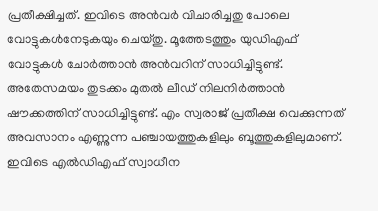പ്രതീക്ഷിച്ചത്. ഇവിടെ അന്‍വര്‍ വിചാരിച്ചതു പോലെ വോട്ടുകള്‍നേടുകയും ചെയ്തു. മൂത്തേടത്തും യുഡിഎഫ് വോട്ടുകള്‍ ചോര്‍ത്താന്‍ അന്‍വറിന് സാധിച്ചിട്ടുണ്ട്. അതേസമയം തുടക്കം മുതല്‍ ലീഡ് നിലനിര്‍ത്താന്‍ ഷൗക്കത്തിന് സാധിച്ചിട്ടുണ്ട്. എം സ്വരാജ് പ്രതീക്ഷ വെക്കുന്നത് അവസാനം എണ്ണുന്ന പഞ്ചായത്തുകളിലും ബൂത്തുകളിലുമാണ്. ഇവിടെ എല്‍ഡിഎഫ് സ്വാധീന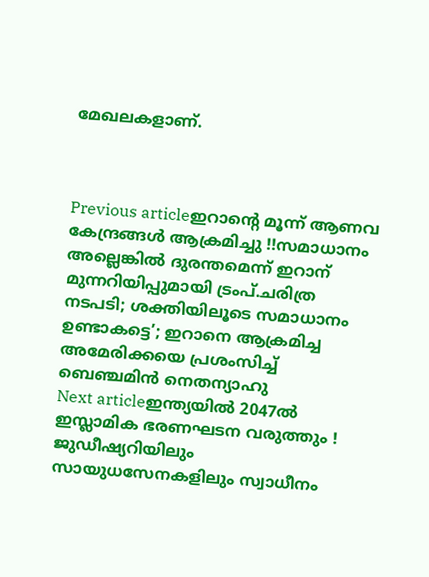മേഖലകളാണ്.



Previous articleഇറാൻ്റെ മൂന്ന് ആണവ കേന്ദ്രങ്ങൾ ആക്രമിച്ചു !!സമാധാനം അല്ലെങ്കിൽ ദുരന്തമെന്ന് ഇറാന് മുന്നറിയിപ്പുമായി ട്രംപ്.ചരിത്ര നടപടി; ശക്തിയിലൂടെ സമാധാനം ഉണ്ടാകട്ടെ’; ഇറാനെ ആക്രമിച്ച അമേരിക്കയെ പ്രശംസിച്ച് ബെഞ്ചമിന്‍ നെതന്യാഹു
Next articleഇന്ത്യയിൽ 2047ൽ ഇസ്ലാമിക ഭരണഘടന വരുത്തും ! ജുഡീഷ്യറിയിലും സായുധസേനകളിലും സ്വാധീനം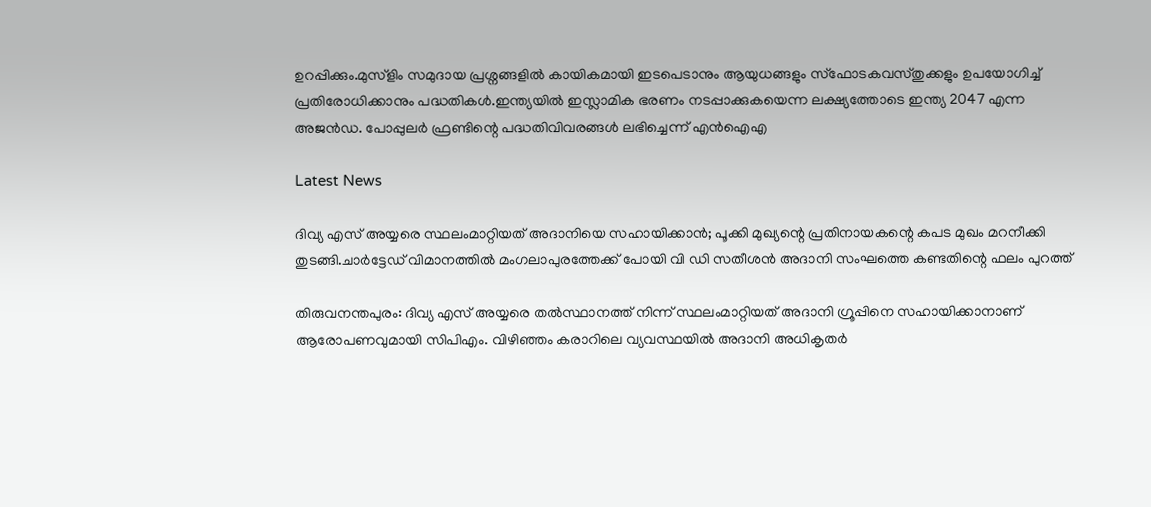ഉറപ്പിക്കും.മുസ്‌ളിം സമുദായ പ്രശ്നങ്ങളില്‍ കായികമായി ഇടപെടാനും ആയുധങ്ങളും സ്ഫോടകവസ്തുക്കളും ഉപയോഗിച്ച് പ്രതിരോധിക്കാനും പദ്ധതികള്‍.ഇന്ത്യയില്‍ ഇസ്ലാമിക ഭരണം നടപ്പാക്കുകയെന്ന ലക്ഷ്യത്തോടെ ഇന്ത്യ 2047 എന്ന അജന്‍ഡ. പോപ്പുലര്‍ ഫ്രണ്ടിന്റെ പദ്ധതിവിവരങ്ങൾ ലഭിച്ചെന്ന് എൻഐഎ

Latest News

ദിവ്യ എസ് അയ്യരെ സ്ഥലംമാറ്റിയത് അദാനിയെ സഹായിക്കാന്‍; പൂക്കി മുഖ്യന്റെ പ്രതിനായകന്റെ കപട മുഖം മറനീക്കി തുടങ്ങി.ചാർട്ടേഡ് വിമാനത്തിൽ മംഗലാപുരത്തേക്ക് പോയി വി ഡി സതീശൻ അദാനി സംഘത്തെ കണ്ടതിന്റെ ഫലം പുറത്ത്

തിരുവനന്തപുരം: ദിവ്യ എസ് അയ്യരെ തല്‍സ്ഥാനത്ത് നിന്ന് സ്ഥലംമാറ്റിയത് അദാനി ഗ്രൂപ്പിനെ സഹായിക്കാനാണ് ആരോപണവുമായി സിപിഎം. വിഴിഞ്ഞം കരാറിലെ വ്യവസ്ഥയില്‍ അദാനി അധികൃതര്‍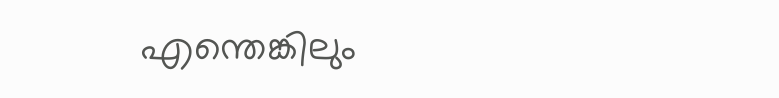എന്തെങ്കിലും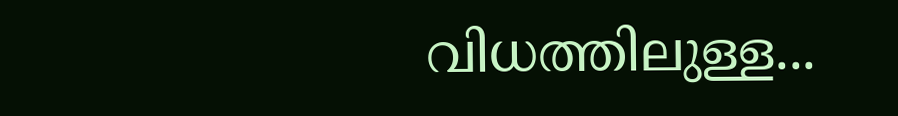വിധത്തിലുള്ള...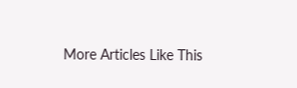More Articles Like This